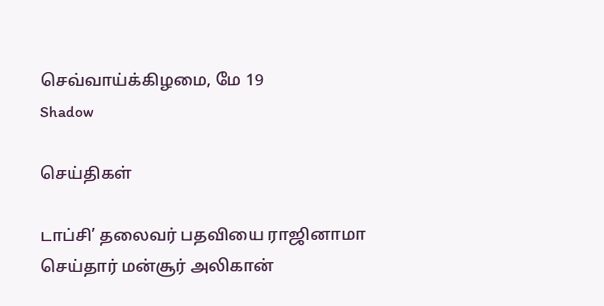செவ்வாய்க்கிழமை, மே 19
Shadow

செய்திகள்

டாப்சி’ தலைவர் பதவியை ராஜினாமா செய்தார் மன்சூர் அலிகான்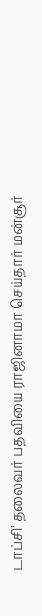டாப்சி’ தலைவர் பதவியை ராஜினாமா செய்தார் மன்சூர்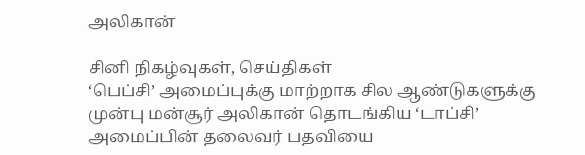அலிகான்

சினி நிகழ்வுகள், செய்திகள்
‘பெப்சி’ அமைப்புக்கு மாற்றாக சில ஆண்டுகளுக்கு முன்பு மன்சூர் அலிகான் தொடங்கிய ‘டாப்சி’ அமைப்பின் தலைவர் பதவியை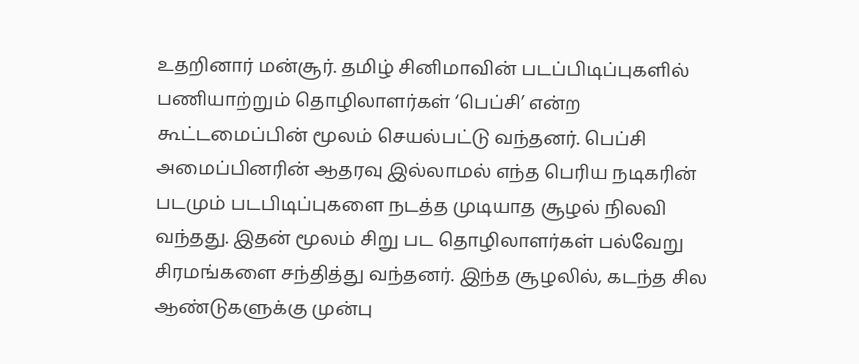உதறினார் மன்சூர். தமிழ் சினிமாவின் படப்பிடிப்புகளில் பணியாற்றும் தொழிலாளர்கள் ‘பெப்சி’ என்ற கூட்டமைப்பின் மூலம் செயல்பட்டு வந்தனர். பெப்சி அமைப்பினரின் ஆதரவு இல்லாமல் எந்த பெரிய நடிகரின் படமும் படபிடிப்புகளை நடத்த முடியாத சூழல் நிலவி வந்தது. இதன் மூலம் சிறு பட தொழிலாளர்கள் பல்வேறு சிரமங்களை சந்தித்து வந்தனர். இந்த சூழலில், கடந்த சில ஆண்டுகளுக்கு முன்பு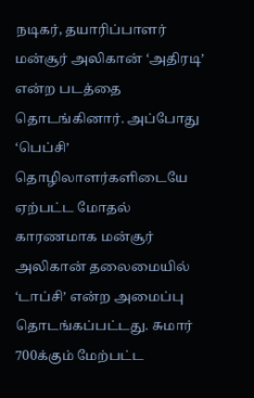நடிகர், தயாரிப்பாளர் மன்சூர் அலிகான் ‘அதிரடி’ என்ற படத்தை தொடங்கினார். அப்போது ‘பெப்சி’ தொழிலாளர்களிடையே ஏற்பட்ட மோதல் காரணமாக மன்சூர் அலிகான் தலைமையில் ‘டாப்சி’ என்ற அமைப்பு தொடங்கப்பட்டது. சுமார் 700க்கும் மேற்பட்ட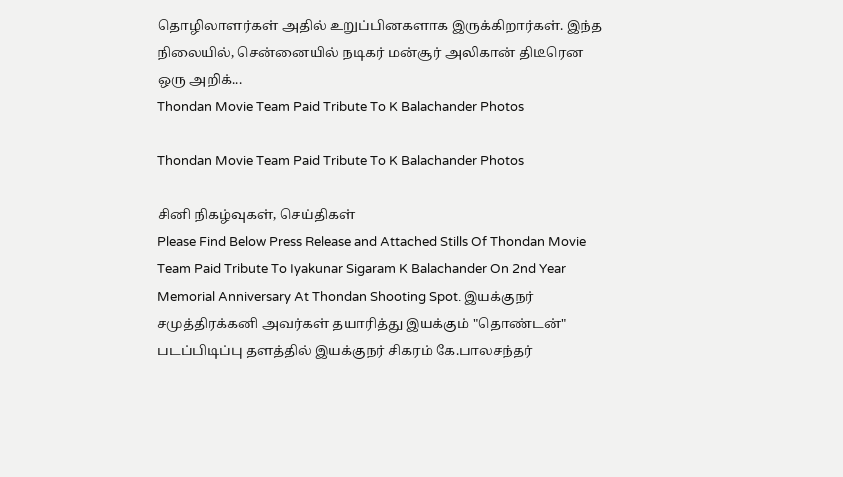தொழிலாளர்கள் அதில் உறுப்பினகளாக இருக்கிறார்கள். இந்த நிலையில், சென்னையில் நடிகர் மன்சூர் அலிகான் திடீரென ஒரு அறிக்...
Thondan Movie Team Paid Tribute To K Balachander Photos

Thondan Movie Team Paid Tribute To K Balachander Photos

சினி நிகழ்வுகள், செய்திகள்
Please Find Below Press Release and Attached Stills Of Thondan Movie Team Paid Tribute To Iyakunar Sigaram K Balachander On 2nd Year Memorial Anniversary At Thondan Shooting Spot. இயக்குநர் சமுத்திரக்கனி அவர்கள் தயாரித்து இயக்கும் "தொண்டன்" படப்பிடிப்பு தளத்தில் இயக்குநர் சிகரம் கே.பாலசந்தர்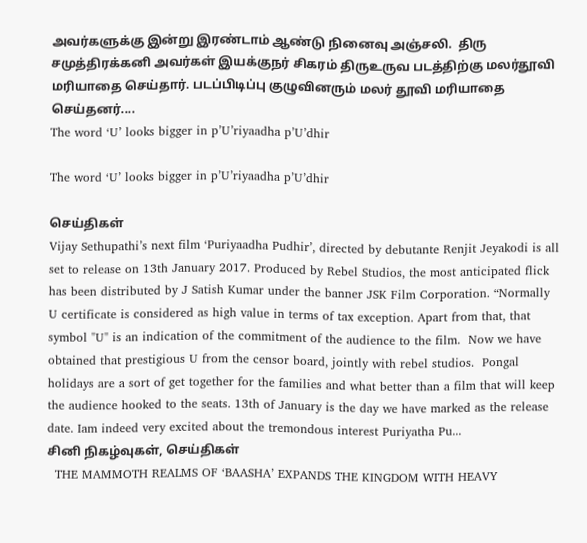அவர்களுக்கு இன்று இரண்டாம் ஆண்டு நினைவு அஞ்சலி.  திரு சமுத்திரக்கனி அவர்கள் இயக்குநர் சிகரம் திருஉருவ படத்திற்கு மலர்தூவி மரியாதை செய்தார். படப்பிடிப்பு குழுவினரும் மலர் தூவி மரியாதை செய்தனர்....
The word ‘U’ looks bigger in p’U’riyaadha p’U’dhir

The word ‘U’ looks bigger in p’U’riyaadha p’U’dhir

செய்திகள்
Vijay Sethupathi’s next film ‘Puriyaadha Pudhir’, directed by debutante Renjit Jeyakodi is all set to release on 13th January 2017. Produced by Rebel Studios, the most anticipated flick has been distributed by J Satish Kumar under the banner JSK Film Corporation. “Normally U certificate is considered as high value in terms of tax exception. Apart from that, that symbol "U" is an indication of the commitment of the audience to the film.  Now we have obtained that prestigious U from the censor board, jointly with rebel studios.  Pongal holidays are a sort of get together for the families and what better than a film that will keep the audience hooked to the seats. 13th of January is the day we have marked as the release date. Iam indeed very excited about the tremondous interest Puriyatha Pu...
சினி நிகழ்வுகள், செய்திகள்
  THE MAMMOTH REALMS OF ‘BAASHA’ EXPANDS THE KINGDOM WITH HEAVY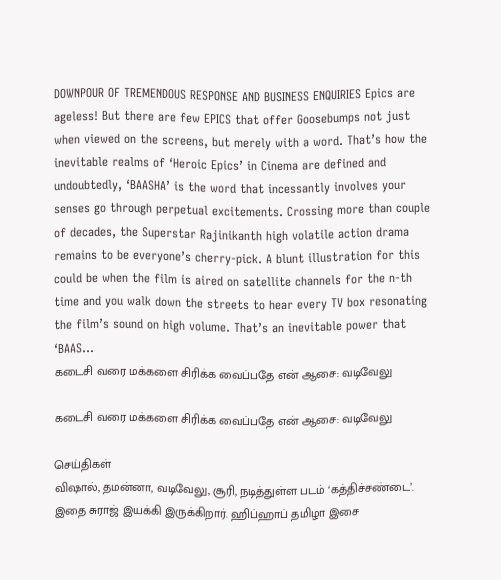DOWNPOUR OF TREMENDOUS RESPONSE AND BUSINESS ENQUIRIES Epics are ageless! But there are few EPICS that offer Goosebumps not just when viewed on the screens, but merely with a word. That’s how the inevitable realms of ‘Heroic Epics’ in Cinema are defined and undoubtedly, ‘BAASHA’ is the word that incessantly involves your senses go through perpetual excitements. Crossing more than couple of decades, the Superstar Rajinikanth high volatile action drama remains to be everyone’s cherry-pick. A blunt illustration for this could be when the film is aired on satellite channels for the n-th time and you walk down the streets to hear every TV box resonating the film’s sound on high volume. That’s an inevitable power that ‘BAAS...
கடைசி வரை மக்களை சிரிக்க வைப்பதே என் ஆசை: வடிவேலு

கடைசி வரை மக்களை சிரிக்க வைப்பதே என் ஆசை: வடிவேலு

செய்திகள்
விஷால், தமன்னா, வடிவேலு, சூரி, நடித்துள்ள படம் ‘கத்திச்சண்டை’. இதை சுராஜ் இயக்கி இருக்கிறார். ஹிப்ஹாப் தமிழா இசை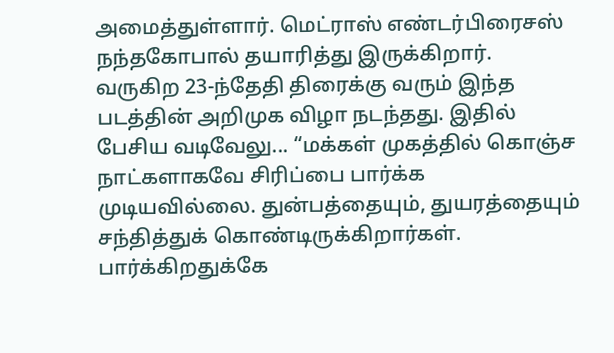அமைத்துள்ளார். மெட்ராஸ் எண்டர்பிரைசஸ் நந்தகோபால் தயாரித்து இருக்கிறார். வருகிற 23-ந்தேதி திரைக்கு வரும் இந்த படத்தின் அறிமுக விழா நடந்தது. இதில் பேசிய வடிவேலு... “மக்கள் முகத்தில் கொஞ்ச நாட்களாகவே சிரிப்பை பார்க்க முடியவில்லை. துன்பத்தையும், துயரத்தையும் சந்தித்துக் கொண்டிருக்கிறார்கள். பார்க்கிறதுக்கே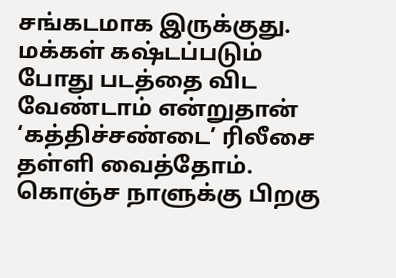சங்கடமாக இருக்குது. மக்கள் கஷ்டப்படும் போது படத்தை விட வேண்டாம் என்றுதான் ‘கத்திச்சண்டை’ ரிலீசை தள்ளி வைத்தோம். கொஞ்ச நாளுக்கு பிறகு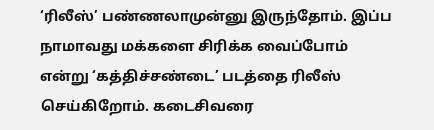‘ரிலீஸ்’ பண்ணலாமுன்னு இருந்தோம். இப்ப நாமாவது மக்களை சிரிக்க வைப்போம் என்று ‘கத்திச்சண்டை’ படத்தை ரிலீஸ் செய்கிறோம். கடைசிவரை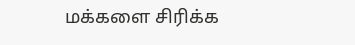மக்களை சிரிக்க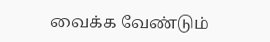வைக்க வேண்டும்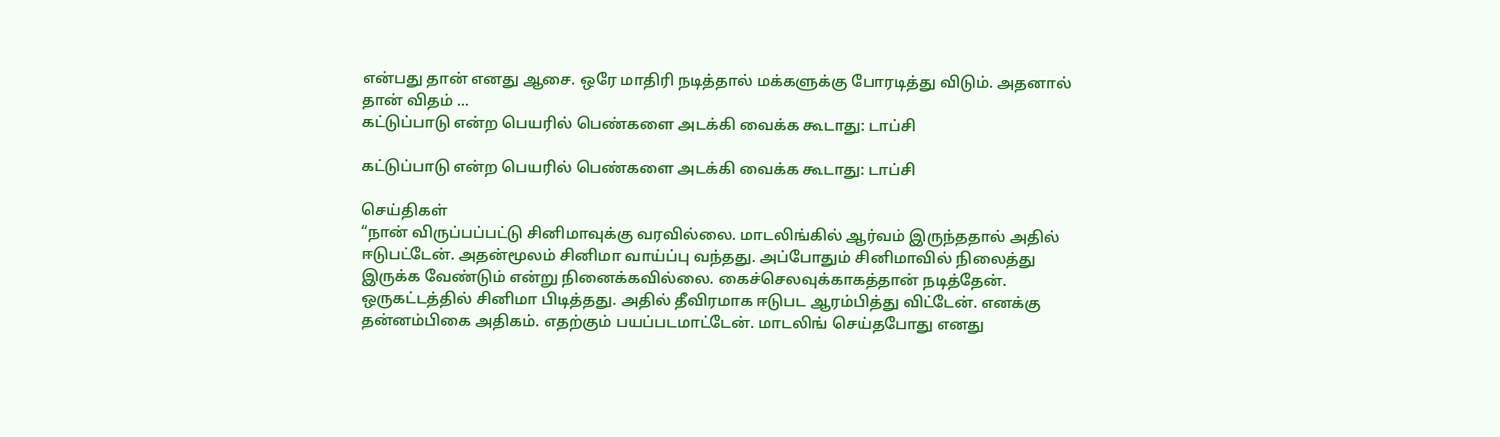என்பது தான் எனது ஆசை. ஒரே மாதிரி நடித்தால் மக்களுக்கு போரடித்து விடும். அதனால் தான் விதம் ...
கட்டுப்பாடு என்ற பெயரில் பெண்களை அடக்கி வைக்க கூடாது: டாப்சி

கட்டுப்பாடு என்ற பெயரில் பெண்களை அடக்கி வைக்க கூடாது: டாப்சி

செய்திகள்
“நான் விருப்பப்பட்டு சினிமாவுக்கு வரவில்லை. மாடலிங்கில் ஆர்வம் இருந்ததால் அதில் ஈடுபட்டேன். அதன்மூலம் சினிமா வாய்ப்பு வந்தது. அப்போதும் சினிமாவில் நிலைத்து இருக்க வேண்டும் என்று நினைக்கவில்லை. கைச்செலவுக்காகத்தான் நடித்தேன். ஒருகட்டத்தில் சினிமா பிடித்தது. அதில் தீவிரமாக ஈடுபட ஆரம்பித்து விட்டேன். எனக்கு தன்னம்பிகை அதிகம். எதற்கும் பயப்படமாட்டேன். மாடலிங் செய்தபோது எனது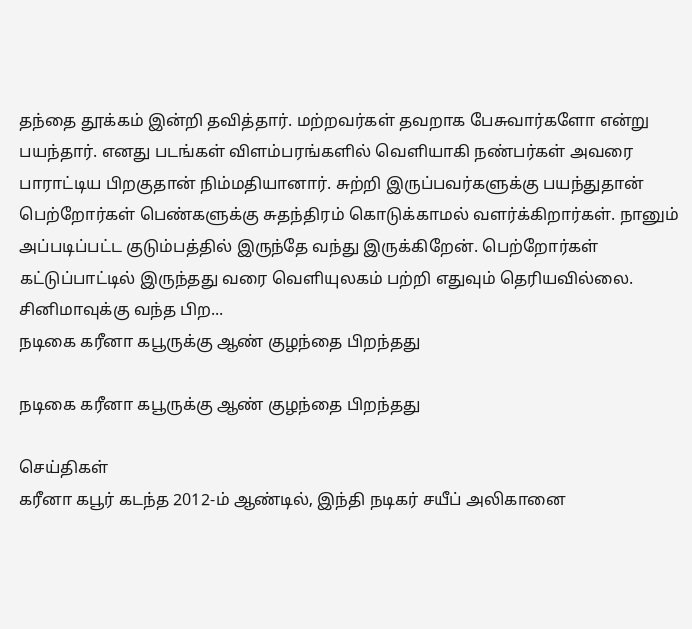தந்தை தூக்கம் இன்றி தவித்தார். மற்றவர்கள் தவறாக பேசுவார்களோ என்று பயந்தார். எனது படங்கள் விளம்பரங்களில் வெளியாகி நண்பர்கள் அவரை பாராட்டிய பிறகுதான் நிம்மதியானார். சுற்றி இருப்பவர்களுக்கு பயந்துதான் பெற்றோர்கள் பெண்களுக்கு சுதந்திரம் கொடுக்காமல் வளர்க்கிறார்கள். நானும் அப்படிப்பட்ட குடும்பத்தில் இருந்தே வந்து இருக்கிறேன். பெற்றோர்கள் கட்டுப்பாட்டில் இருந்தது வரை வெளியுலகம் பற்றி எதுவும் தெரியவில்லை. சினிமாவுக்கு வந்த பிற...
நடிகை கரீனா கபூருக்கு ஆண் குழந்தை பிறந்தது

நடிகை கரீனா கபூருக்கு ஆண் குழந்தை பிறந்தது

செய்திகள்
கரீனா கபூர் கடந்த 2012-ம் ஆண்டில், இந்தி நடிகர் சயீப் அலிகானை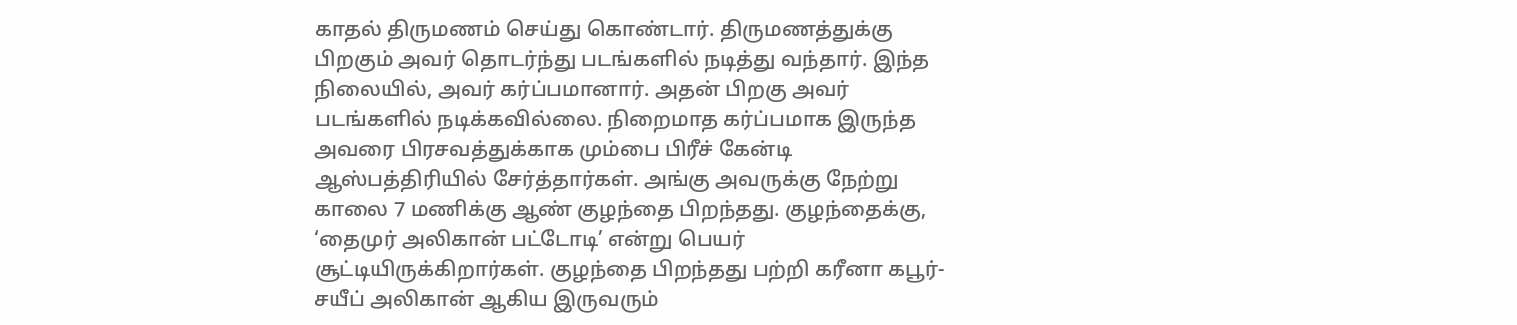காதல் திருமணம் செய்து கொண்டார். திருமணத்துக்கு பிறகும் அவர் தொடர்ந்து படங்களில் நடித்து வந்தார். இந்த நிலையில், அவர் கர்ப்பமானார். அதன் பிறகு அவர் படங்களில் நடிக்கவில்லை. நிறைமாத கர்ப்பமாக இருந்த அவரை பிரசவத்துக்காக மும்பை பிரீச் கேன்டி ஆஸ்பத்திரியில் சேர்த்தார்கள். அங்கு அவருக்கு நேற்று காலை 7 மணிக்கு ஆண் குழந்தை பிறந்தது. குழந்தைக்கு, ‘தைமுர் அலிகான் பட்டோடி’ என்று பெயர் சூட்டியிருக்கிறார்கள். குழந்தை பிறந்தது பற்றி கரீனா கபூர்-சயீப் அலிகான் ஆகிய இருவரும்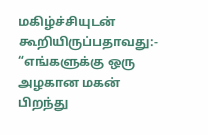மகிழ்ச்சியுடன் கூறியிருப்பதாவது:- “எங்களுக்கு ஒரு அழகான மகன் பிறந்து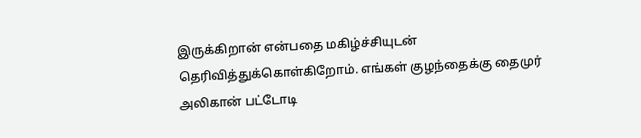இருக்கிறான் என்பதை மகிழ்ச்சியுடன் தெரிவித்துக்கொள்கிறோம். எங்கள் குழந்தைக்கு தைமுர் அலிகான் பட்டோடி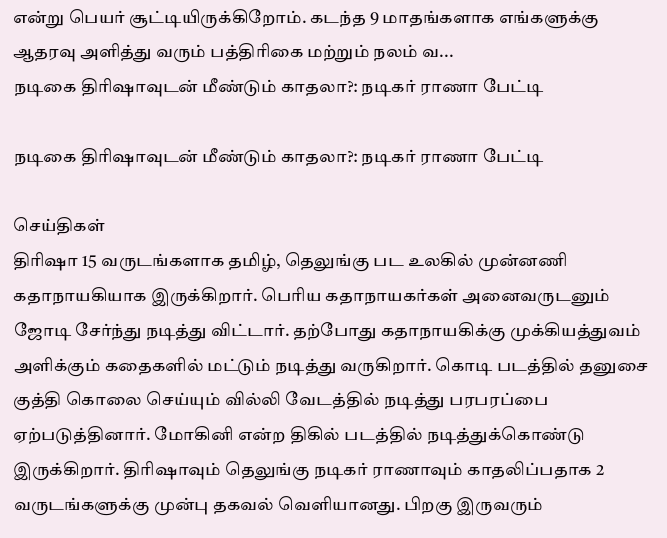என்று பெயர் சூட்டியிருக்கிறோம். கடந்த 9 மாதங்களாக எங்களுக்கு ஆதரவு அளித்து வரும் பத்திரிகை மற்றும் நலம் வ...
நடிகை திரிஷாவுடன் மீண்டும் காதலா?: நடிகர் ராணா பேட்டி

நடிகை திரிஷாவுடன் மீண்டும் காதலா?: நடிகர் ராணா பேட்டி

செய்திகள்
திரிஷா 15 வருடங்களாக தமிழ், தெலுங்கு பட உலகில் முன்னணி கதாநாயகியாக இருக்கிறார். பெரிய கதாநாயகர்கள் அனைவருடனும் ஜோடி சேர்ந்து நடித்து விட்டார். தற்போது கதாநாயகிக்கு முக்கியத்துவம் அளிக்கும் கதைகளில் மட்டும் நடித்து வருகிறார். கொடி படத்தில் தனுசை குத்தி கொலை செய்யும் வில்லி வேடத்தில் நடித்து பரபரப்பை ஏற்படுத்தினார். மோகினி என்ற திகில் படத்தில் நடித்துக்கொண்டு இருக்கிறார். திரிஷாவும் தெலுங்கு நடிகர் ராணாவும் காதலிப்பதாக 2 வருடங்களுக்கு முன்பு தகவல் வெளியானது. பிறகு இருவரும்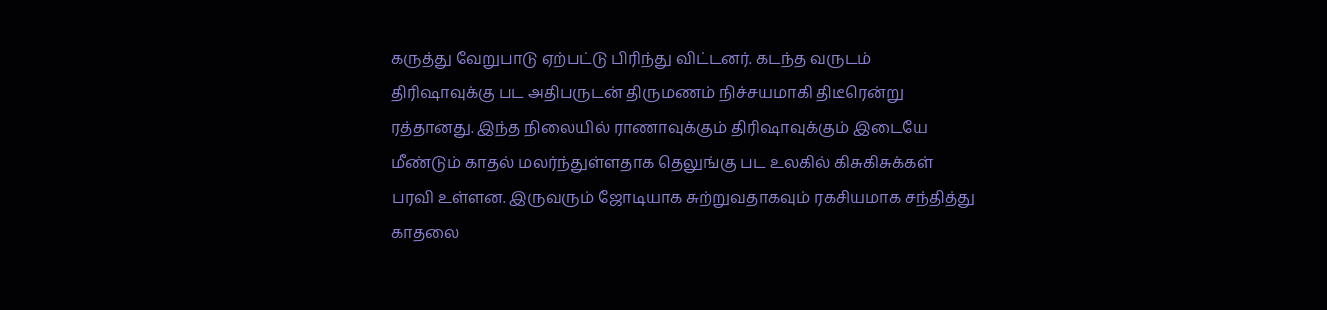கருத்து வேறுபாடு ஏற்பட்டு பிரிந்து விட்டனர். கடந்த வருடம் திரிஷாவுக்கு பட அதிபருடன் திருமணம் நிச்சயமாகி திடீரென்று ரத்தானது. இந்த நிலையில் ராணாவுக்கும் திரிஷாவுக்கும் இடையே மீண்டும் காதல் மலர்ந்துள்ளதாக தெலுங்கு பட உலகில் கிசுகிசுக்கள் பரவி உள்ளன. இருவரும் ஜோடியாக சுற்றுவதாகவும் ரகசியமாக சந்தித்து காதலை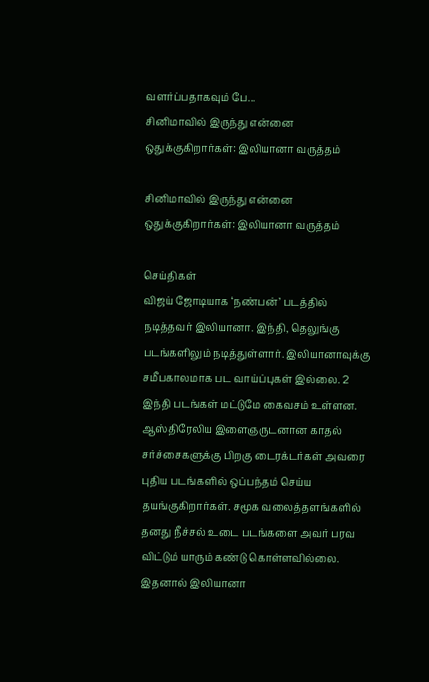வளர்ப்பதாகவும் பே...
சினிமாவில் இருந்து என்னை ஒதுக்குகிறார்கள்: இலியானா வருத்தம்

சினிமாவில் இருந்து என்னை ஒதுக்குகிறார்கள்: இலியானா வருத்தம்

செய்திகள்
விஜய் ஜோடியாக ‘நண்பன்’ படத்தில் நடித்தவர் இலியானா. இந்தி, தெலுங்கு படங்களிலும் நடித்துள்ளார். இலியானாவுக்கு சமீபகாலமாக பட வாய்ப்புகள் இல்லை. 2 இந்தி படங்கள் மட்டுமே கைவசம் உள்ளன. ஆஸ்திரேலிய இளைஞருடனான காதல் சர்ச்சைகளுக்கு பிறகு டைரக்டர்கள் அவரை புதிய படங்களில் ஒப்பந்தம் செய்ய தயங்குகிறார்கள். சமூக வலைத்தளங்களில் தனது நீச்சல் உடை படங்களை அவர் பரவ விட்டும் யாரும் கண்டு கொள்ளவில்லை. இதனால் இலியானா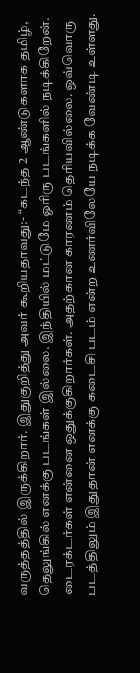வருத்தத்தில் இருக்கிறார். இதுகுறித்து அவர் கூறியதாவது:- “கடந்த 2 ஆண்டுகளாக தமிழ், தெலுங்கில் எனக்கு படங்கள் இல்லை. இந்தியில் மட்டுமே ஓரிரு படங்களில் நடிக்கிறேன். டைரக்டர்கள் என்னை ஒதுக்குகிறார்கள். அதற்கான காரணம் தெரியவில்லை. ஒவ்வொரு படத்திலும் இதுதான் எனக்கு கடைசி படம் என்ற உணர்விலேயே நடிக்க வேண்டி உள்ளது.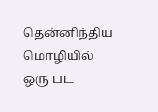தென்னிந்திய மொழியில் ஒரு பட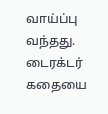வாய்ப்பு வந்தது. டைரக்டர் கதையை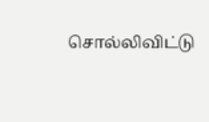சொல்லிவிட்டு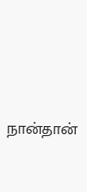நான்தான்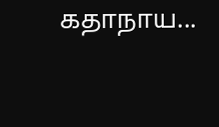கதாநாய...